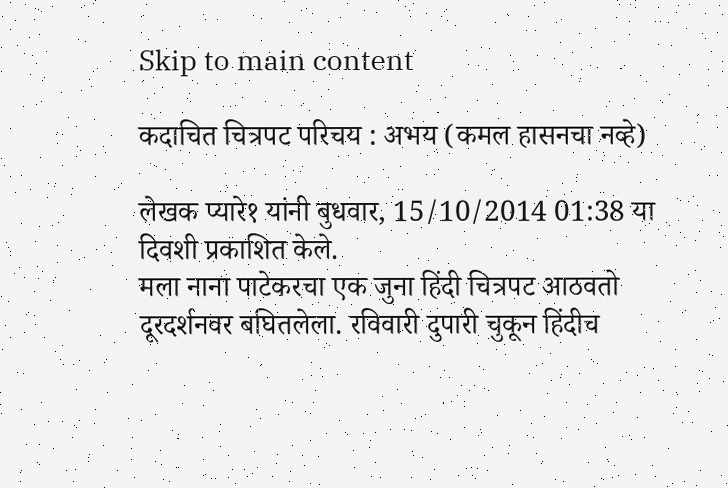Skip to main content

कदाचित चित्रपट परिचय : अभय (कमल हासनचा नव्हे)

लेखक प्यारे१ यांनी बुधवार, 15/10/2014 01:38 या दिवशी प्रकाशित केले.
मला नाना पाटेकरचा एक जुना हिंदी चित्रपट आठवतो दूरदर्शनवर बघितलेला. रविवारी दुपारी चुकून हिंदीच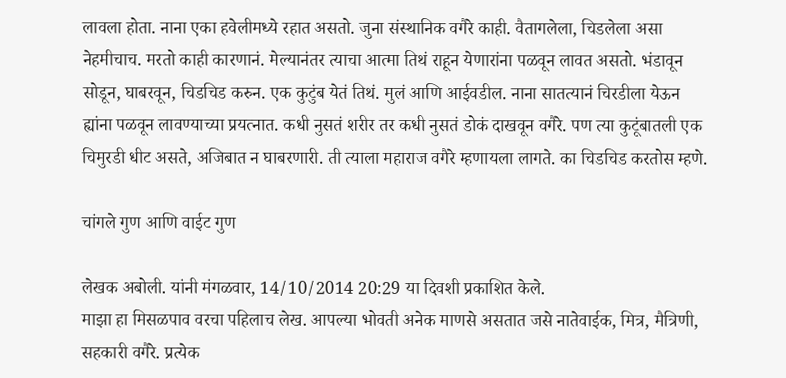लावला होता. नाना एका हवेलीमध्ये रहात असतो. जुना संस्थानिक वगैरे काही. वैतागलेला, चिडलेला असा नेहमीचाच. मरतो काही कारणानं. मेल्यानंतर त्याचा आत्मा तिथं राहून येणारांना पळवून लावत असतो. भंडावून सोडून, घाबरवून, चिडचिड करुन. एक कुटुंब येतं तिथं. मुलं आणि आईवडील. नाना सातत्यानं चिरडीला येऊन ह्यांना पळवून लावण्याच्या प्रयत्नात. कधी नुसतं शरीर तर कधी नुसतं डोकं दाखवून वगैरे. पण त्या कुटूंबातली एक चिमुरडी धीट असते, अजिबात न घाबरणारी. ती त्याला महाराज वगैरे म्हणायला लागते. का चिडचिड करतोस म्हणे.

चांगले गुण आणि वाईट गुण

लेखक अबोली. यांनी मंगळवार, 14/10/2014 20:29 या दिवशी प्रकाशित केले.
माझा हा मिसळपाव वरचा पहिलाच लेख. आपल्या भोवती अनेक माणसे असतात जसे नातेवाईक, मित्र, मैत्रिणी, सहकारी वगैरे. प्रत्येक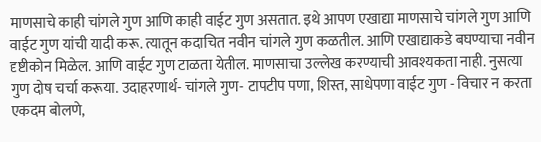माणसाचे काही चांगले गुण आणि काही वाईट गुण असतात. इथे आपण एखाद्या माणसाचे चांगले गुण आणि वाईट गुण यांची यादी करू. त्यातून कदाचित नवीन चांगले गुण कळतील. आणि एखाद्याकडे बघण्याचा नवीन दृष्टीकोन मिळेल. आणि वाईट गुण टाळता येतील. माणसाचा उल्लेख करण्याची आवश्यकता नाही. नुसत्या गुण दोष चर्चा करूया. उदाहरणार्थ- चांगले गुण- टापटीप पणा, शिस्त, साधेपणा वाईट गुण - विचार न करता एकदम बोलणे,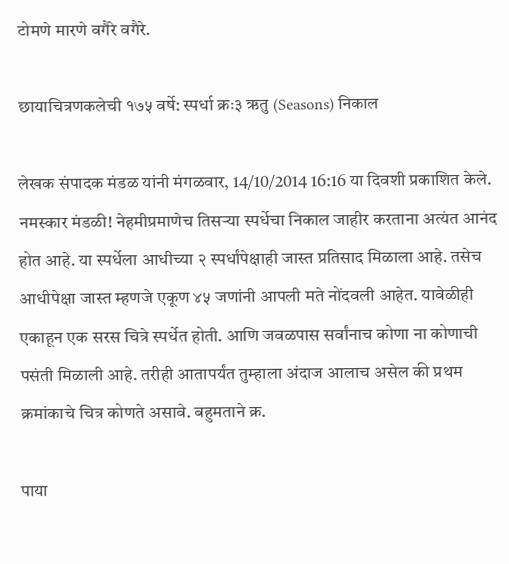टोमणे मारणे वगैरे वगैरे.

छायाचित्रणकलेची १७५ वर्षे: स्पर्धा क्रः३ ऋतु (Seasons) निकाल

लेखक संपादक मंडळ यांनी मंगळवार, 14/10/2014 16:16 या दिवशी प्रकाशित केले.
नमस्कार मंडळी! नेहमीप्रमाणेच तिसर्‍या स्पर्धेचा निकाल जाहीर करताना अत्यंत आनंद होत आहे. या स्पर्धेला आधीच्या २ स्पर्धांपेक्षाही जास्त प्रतिसाद मिळाला आहे. तसेच आधीपेक्षा जास्त म्हणजे एकूण ४५ जणांनी आपली मते नोंदवली आहेत. यावेळीही एकाहून एक सरस चित्रे स्पर्धेत होती. आणि जवळपास सर्वांनाच कोणा ना कोणाची पसंती मिळाली आहे. तरीही आतापर्यंत तुम्हाला अंदाज आलाच असेल की प्रथम क्रमांकाचे चित्र कोणते असावे. बहुमताने क्र.

पाया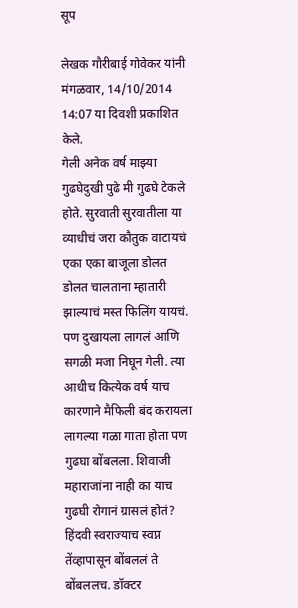सूप

लेखक गौरीबाई गोवेकर यांनी मंगळवार, 14/10/2014 14:07 या दिवशी प्रकाशित केले.
गेली अनेक वर्ष माझ्या गुढघेदुखी पुढे मी गुढघे टेकले होते. सुरवाती सुरवातीला या व्याधीचं जरा कौतुक वाटायचं एका एका बाजूला डोलत डोलत चालताना म्हातारी झाल्याचं मस्त फिलिंग यायचं. पण दुखायला लागलं आणि सगळी मजा निघून गेली. त्या आधीच कित्येक वर्ष याच कारणाने मैफिली बंद करायला लागल्या गळा गाता होता पण गुढघा बोंबलला. शिवाजी महाराजांना नाही का याच गुढघी रोगानं ग्रासलं होतं? हिंदवी स्वराज्याच स्वप्न तेंव्हापासून बोंबललं ते बोंबललच. डॉक्टर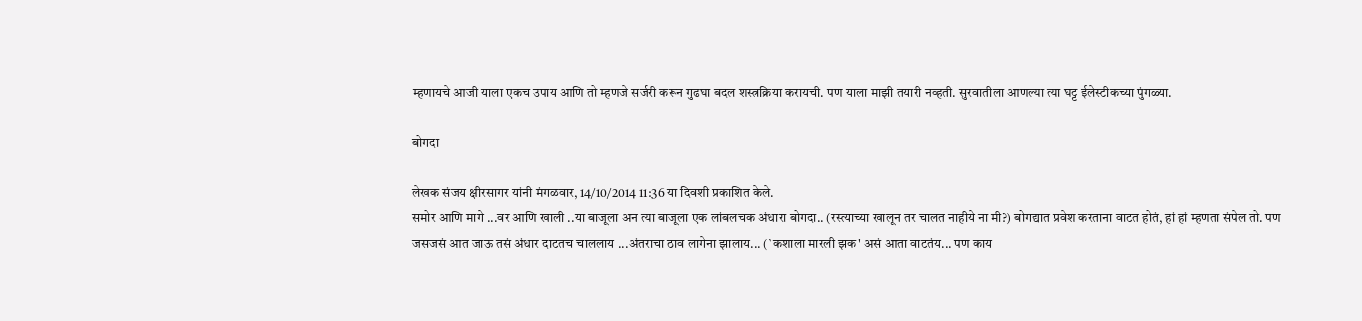म्हणायचे आजी याला एकच उपाय आणि तो म्हणजे सर्जरी करून गुढघा बदल शस्त्रक्रिया करायची. पण याला माझी तयारी नव्हती. सुरवातीला आणल्या त्या घट्ट ईलेस्टीकच्या पुंगळ्या.

बोगदा

लेखक संजय क्षीरसागर यांनी मंगळवार, 14/10/2014 11:36 या दिवशी प्रकाशित केले.
समोर आणि मागे ...वर आणि खाली ..या बाजूला अन त्या बाजूला एक लांबलचक अंधारा बोगदा.. (रस्त्याच्या खालून तर चालत नाहीये ना मी?) बोगद्यात प्रवेश करताना वाटत होतं, हां हां म्हणता संपेल तो. पण जसजसं आत जाऊ तसं अंधार दाटतच चाललाय ...अंतराचा ठाव लागेना झालाय... (`कशाला मारली झक' असं आता वाटतंय... पण काय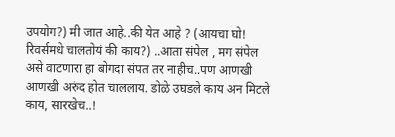उपयोग?) मी जात आहे..की येत आहे ? (आयचा घो! रिवर्समधे चालतोयं की काय?) ..आता संपेल , मग संपेल असे वाटणारा हा बोगदा संपत तर नाहीच..पण आणखी आणखी अरुंद होत चाललाय. डोळे उघडले काय अन मिटले काय, सारखेच..!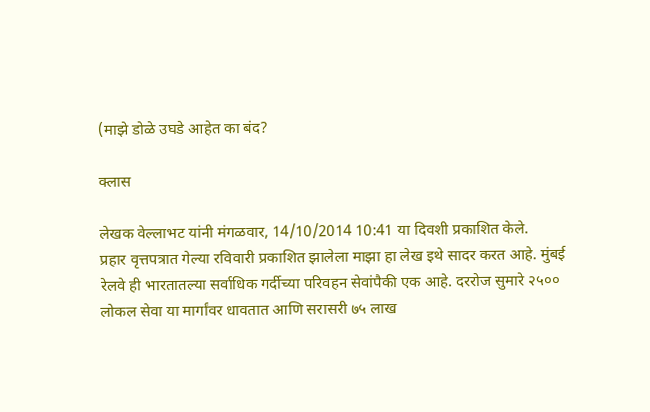(माझे डोळे उघडे आहेत का बंद?

क्लास

लेखक वेल्लाभट यांनी मंगळवार, 14/10/2014 10:41 या दिवशी प्रकाशित केले.
प्रहार वृत्तपत्रात गेल्या रविवारी प्रकाशित झालेला माझा हा लेख इथे सादर करत आहे. मुंबई रेलवे ही भारतातल्या सर्वाधिक गर्दीच्या परिवहन सेवांपैकी एक आहे. दररोज सुमारे २५०० लोकल सेवा या मार्गांवर धावतात आणि सरासरी ७५ लाख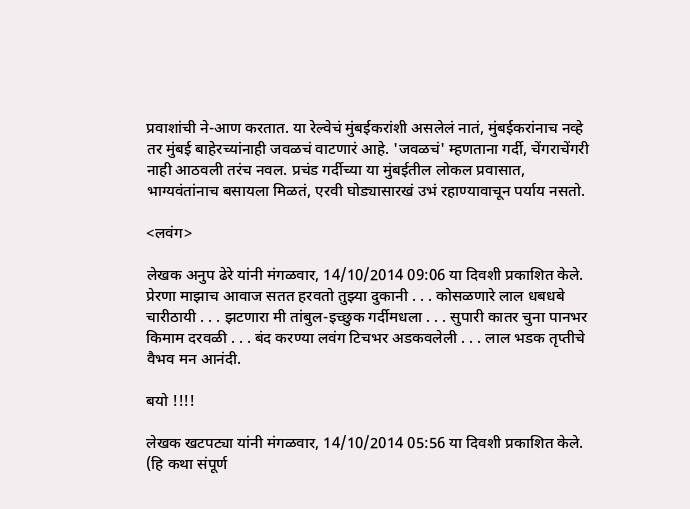प्रवाशांची ने-आण करतात. या रेल्वेचं मुंबईकरांशी असलेलं नातं, मुंबईकरांनाच नव्हे तर मुंबई बाहेरच्यांनाही जवळचं वाटणारं आहे. 'जवळचं' म्हणताना गर्दी, चेंगराचेंगरी नाही आठवली तरंच नवल. प्रचंड गर्दीच्या या मुंबईतील लोकल प्रवासात, भाग्यवंतांनाच बसायला मिळतं, एरवी घोड्यासारखं उभं रहाण्यावाचून पर्याय नसतो.

<लवंग>

लेखक अनुप ढेरे यांनी मंगळवार, 14/10/2014 09:06 या दिवशी प्रकाशित केले.
प्रेरणा माझाच आवाज सतत हरवतो तुझ्या दुकानी . . . कोसळणारे लाल धबधबे चारीठायी . . . झटणारा मी तांबुल-इच्छुक गर्दीमधला . . . सुपारी कातर चुना पानभर किमाम दरवळी . . . बंद करण्या लवंग टिचभर अडकवलेली . . . लाल भडक तृप्तीचे वैभव मन आनंदी.

बयो !!!!

लेखक खटपट्या यांनी मंगळवार, 14/10/2014 05:56 या दिवशी प्रकाशित केले.
(हि कथा संपूर्ण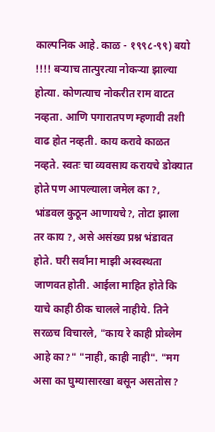काल्पनिक आहे. काळ - १९९८-९९) बयो !!!! बऱ्याच तात्पुरत्या नोकऱ्या झाल्या होत्या. कोणत्याच नोकरीत राम वाटत नव्हता. आणि पगारातपण म्हणावी तशी वाढ होत नव्हती. काय करावे काळत नव्हते. स्वतः चा व्यवसाय करायचे डोक्यात होते पण आपल्याला जमेल का ?, भांडवल कुठून आणायचे?, तोटा झाला तर काय ?, असे असंख्य प्रश्न भंडावत होते. घरी सर्वांना माझी अस्वस्थता जाणवत होती. आईला माहित होते कि याचे काही ठीक चालले नाहीये. तिने सरळच विचारले, "काय रे काही प्रोब्लेम आहे का?" "नाही, काही नाही". "मग असा का घुम्यासारखा बसून असतोस?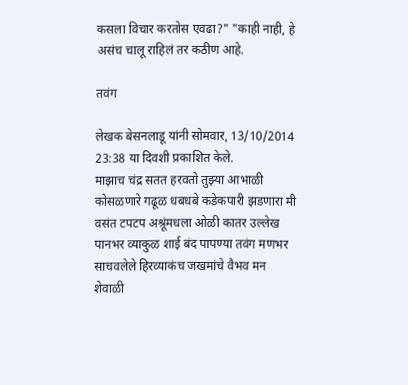कसला विचार करतोस एवढा?" "काही नाही, हे असंच चालू राहिलं तर कठीण आहे.

तवंग

लेखक बेसनलाडू यांनी सोमवार, 13/10/2014 23:38 या दिवशी प्रकाशित केले.
माझाच चंद्र सतत हरवतो तुझ्या आभाळी कोसळणारे गढूळ धबधबे कडेकपारी झडणारा मी वसंत टपटप अश्रूंमधला ओळी कातर उल्लेख पानभर व्याकुळ शाई बंद पापण्या तवंग मणभर साचवलेले हिरव्याकंच जखमांचे वैभव मन शेवाळी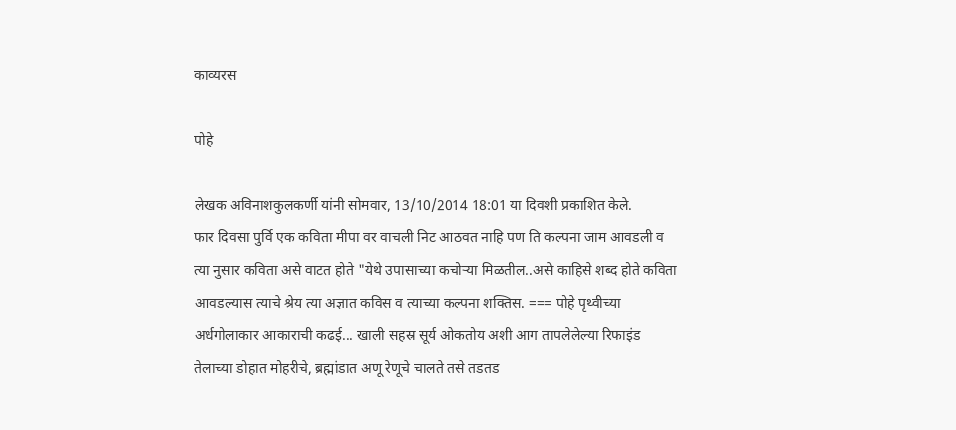काव्यरस

पोहे

लेखक अविनाशकुलकर्णी यांनी सोमवार, 13/10/2014 18:01 या दिवशी प्रकाशित केले.
फार दिवसा पुर्वि एक कविता मीपा वर वाचली निट आठवत नाहि पण ति कल्पना जाम आवडली व त्या नुसार कविता असे वाटत होते "येथे उपासाच्या कचोर्‍या मिळतील..असे काहिसे शब्द होते कविता आवडल्यास त्याचे श्रेय त्या अज्ञात कविस व त्याच्या कल्पना शक्तिस. === पोहे पृथ्वीच्या अर्धगोलाकार आकाराची कढई... खाली सहस्र सूर्य ओकतोय अशी आग तापलेलेल्या रिफाइंड तेलाच्या डोहात मोहरीचे, ब्रह्मांडात अणू रेणूचे चालते तसे तडतड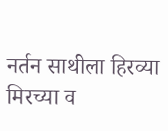नर्तन साथीला हिरव्या मिरच्या व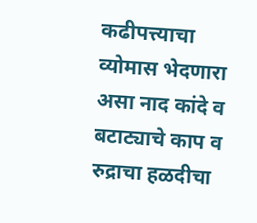कढीपत्त्याचा व्योमास भेदणारा असा नाद कांदे व बटाट्याचे काप व रुद्राचा हळदीचा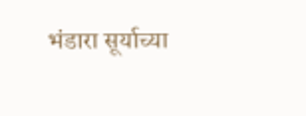भंडारा सूर्याच्या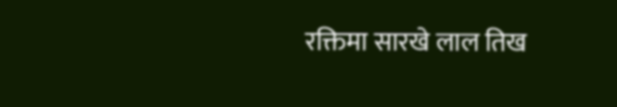रक्तिमा सारखे लाल तिख